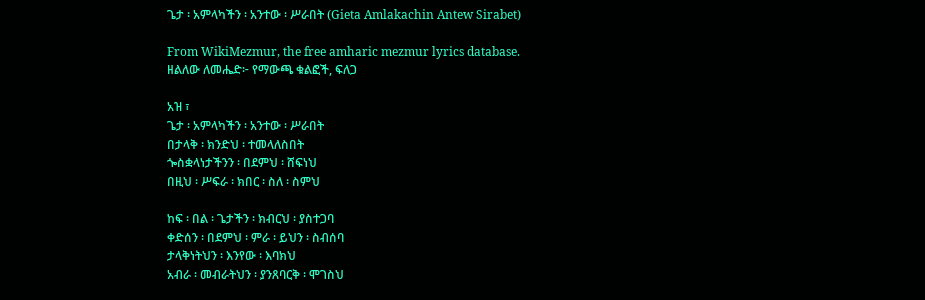ጌታ ፡ አምላካችን ፡ አንተው ፡ ሥራበት (Gieta Amlakachin Antew Sirabet)

From WikiMezmur, the free amharic mezmur lyrics database.
ዘልለው ለመሔድ፦ የማውጫ ቁልፎች, ፍለጋ

አዝ ፣
ጌታ ፡ አምላካችን ፡ አንተው ፡ ሥራበት
በታላቅ ፡ ክንድህ ፡ ተመላለስበት
ጐስቋላነታችንን ፡ በደምህ ፡ ሸፍነህ
በዚህ ፡ ሥፍራ ፡ ክበር ፡ ስለ ፡ ስምህ

ከፍ ፡ በል ፡ ጌታችን ፡ ክብርህ ፡ ያስተጋባ
ቀድሰን ፡ በደምህ ፡ ምራ ፡ ይህን ፡ ስብሰባ
ታላቅነትህን ፡ እንየው ፡ እባክህ
አብራ ፡ መብራትህን ፡ ያንጸባርቅ ፡ ሞገስህ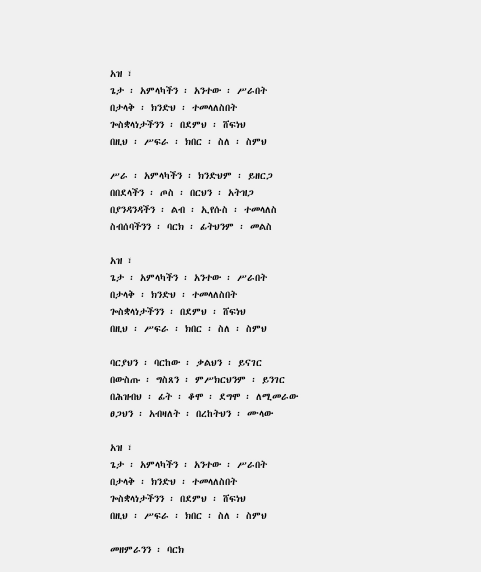አዝ ፣
ጌታ ፡ አምላካችን ፡ አንተው ፡ ሥራበት
በታላቅ ፡ ክንድህ ፡ ተመላለስበት
ጐስቋላነታችንን ፡ በደምህ ፡ ሸፍነህ
በዚህ ፡ ሥፍራ ፡ ክበር ፡ ስለ ፡ ስምህ

ሥራ ፡ አምላካችን ፡ ክንድህም ፡ ይዘርጋ
በበደላችን ፡ ጦስ ፡ በርህን ፡ አትዝጋ
በያንዳንዳችን ፡ ልብ ፡ ኢየሱስ ፡ ተመላለስ
ስብሰባችንን ፡ ባርክ ፡ ፊትህንም ፡ መልስ

አዝ ፣
ጌታ ፡ አምላካችን ፡ አንተው ፡ ሥራበት
በታላቅ ፡ ክንድህ ፡ ተመላለስበት
ጐስቋላነታችንን ፡ በደምህ ፡ ሸፍነህ
በዚህ ፡ ሥፍራ ፡ ክበር ፡ ስለ ፡ ስምህ

ባርያህን ፡ ባርከው ፡ ቃልህን ፡ ይናገር
በውስጡ ፡ ግስጸን ፡ ምሥክርህንም ፡ ይንገር
በሕዝብህ ፡ ፊት ፡ ቆሞ ፡ ደግሞ ፡ ለሚመራው
ፀጋህን ፡ አብዛለት ፡ በረከትህን ፡ ሙላው

አዝ ፣
ጌታ ፡ አምላካችን ፡ አንተው ፡ ሥራበት
በታላቅ ፡ ክንድህ ፡ ተመላለስበት
ጐስቋላነታችንን ፡ በደምህ ፡ ሸፍነህ
በዚህ ፡ ሥፍራ ፡ ክበር ፡ ስለ ፡ ስምህ

መዘምራንን ፡ ባርክ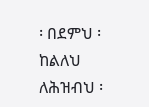፡ በደምህ ፡ ከልለህ
ለሕዝብህ ፡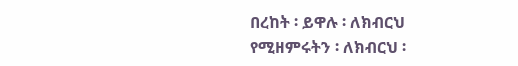በረከት ፡ ይዋሉ ፡ ለክብርህ
የሚዘምሩትን ፡ ለክብርህ ፡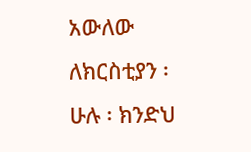አውለው
ለክርስቲያን ፡ ሁሉ ፡ ክንድህ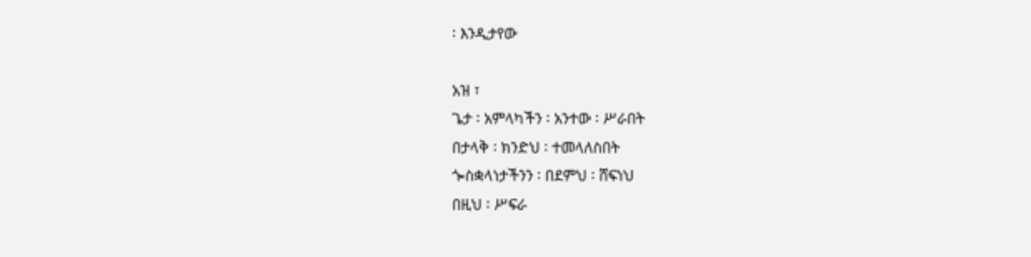፡ እንዲታየው

አዝ ፣
ጌታ ፡ አምላካችን ፡ አንተው ፡ ሥራበት
በታላቅ ፡ ክንድህ ፡ ተመላለስበት
ጐስቋላነታችንን ፡ በደምህ ፡ ሸፍነህ
በዚህ ፡ ሥፍራ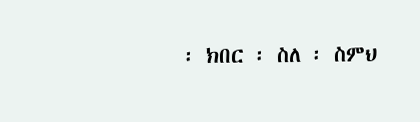፡ ክበር ፡ ስለ ፡ ስምህ